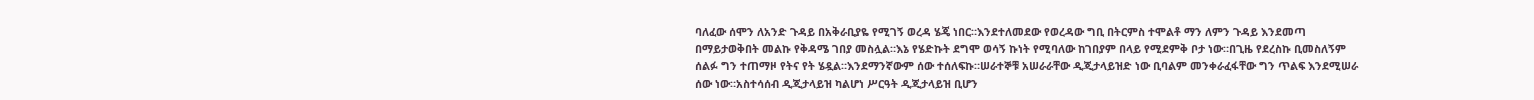ባለፈው ሰሞን ለአንድ ጉዳይ በአቅራቢያዬ የሚገኝ ወረዳ ሄጄ ነበር።እንደተለመደው የወረዳው ግቢ በትርምስ ተሞልቶ ማን ለምን ጉዳይ እንደመጣ በማይታወቅበት መልኩ የቅዳሜ ገበያ መስሏል።እኔ የሄድኩት ደግሞ ወሳኝ ኩነት የሚባለው ከገበያም በላይ የሚደምቅ ቦታ ነው።በጊዜ የደረስኩ ቢመስለኝም ሰልፉ ግን ተጠማዞ የትና የት ሄዷል።እንደማንኛውም ሰው ተሰለፍኩ።ሠራተኞቹ አሠራራቸው ዲጂታላይዝድ ነው ቢባልም መንቀራፈፋቸው ግን ጥልፍ እንደሚሠራ ሰው ነው።አስተሳሰብ ዲጂታላይዝ ካልሆነ ሥርዓት ዲጂታላይዝ ቢሆን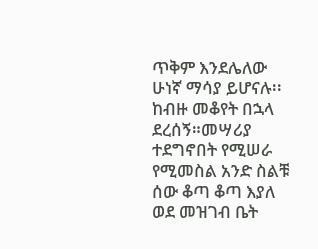ጥቅም እንደሌለው ሁነኛ ማሳያ ይሆናሉ፡፡
ከብዙ መቆየት በኋላ ደረሰኝ።መሣሪያ ተደግኖበት የሚሠራ የሚመስል አንድ ስልቹ ሰው ቆጣ ቆጣ እያለ ወደ መዝገብ ቤት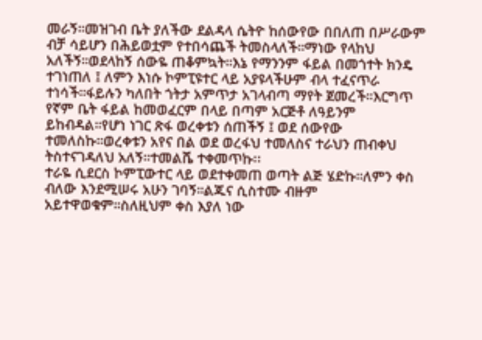መራኝ።መዝገብ ቤት ያለችው ደልዳላ ሴትዮ ከሰውየው በበለጠ በሥራውም ብቻ ሳይሆን በሕይወቷም የተበሳጨች ትመስላለች።ማነው የላከህ አለችኝ።ወደላከኝ ሰውዬ ጠቆምኳት።እኔ የማንንም ፋይል በመጎተት ክንዴ ተገነጠለ ፤ ለምን እነሱ ኮምፒዩተር ላይ አያዩላችሁም ብላ ተፈናጥራ ተነሳች።ፋይሉን ካለበት ጎትታ አምጥታ አገላብጣ ማየት ጀመረች።እርግጥ የኛም ቤት ፋይል ከመወፈርም በላይ በጣም አርጅቶ ለዓይንም ይከብዳል።የሆነ ነገር ጽፋ ወረቀቱን ሰጠችኝ ፤ ወደ ሰውየው ተመለስኩ።ወረቀቱን አየና በል ወደ ወረፋህ ተመለስና ተራህን ጠብቀህ ትስተናገዳለህ አለኝ።ተመልሼ ተቀመጥኩ፡፡
ተራዬ ሲደርስ ኮምፒውተር ላይ ወደተቀመጠ ወጣት ልጅ ሄድኩ።ለምን ቀስ ብለው እንደሚሠሩ አሁን ገባኝ።ልጁና ሲስተሙ ብዙም አይተዋወቁም።ስለዚህም ቀስ እያለ ነው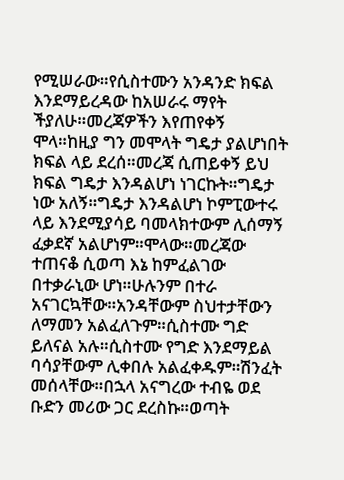የሚሠራው።የሲስተሙን አንዳንድ ክፍል እንደማይረዳው ከአሠራሩ ማየት ችያለሁ።መረጃዎችን እየጠየቀኝ ሞላ።ከዚያ ግን መሞላት ግዴታ ያልሆነበት ክፍል ላይ ደረሰ።መረጃ ሲጠይቀኝ ይህ ክፍል ግዴታ እንዳልሆነ ነገርኩት።ግዴታ ነው አለኝ።ግዴታ እንዳልሆነ ኮምፒውተሩ ላይ እንደሚያሳይ ባመላክተውም ሊሰማኝ ፈቃደኛ አልሆነም።ሞላው።መረጃው ተጠናቆ ሲወጣ እኔ ከምፈልገው በተቃራኒው ሆነ።ሁሉንም በተራ አናገርኳቸው።አንዳቸውም ስህተታቸውን ለማመን አልፈለጉም።ሲስተሙ ግድ ይለናል አሉ።ሲስተሙ የግድ እንደማይል ባሳያቸውም ሊቀበሉ አልፈቀዱም።ሽንፈት መሰላቸው።በኋላ አናግረው ተብዬ ወደ ቡድን መሪው ጋር ደረስኩ።ወጣት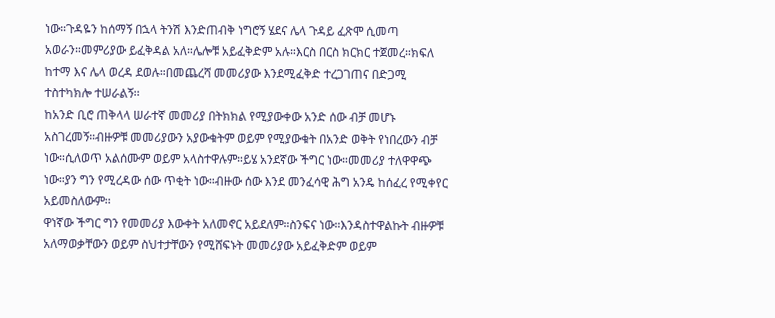ነው።ጉዳዬን ከሰማኝ በኋላ ትንሽ እንድጠብቅ ነግሮኝ ሄደና ሌላ ጉዳይ ፈጽሞ ሲመጣ አወራን።መምሪያው ይፈቅዳል አለ።ሌሎቹ አይፈቅድም አሉ።እርስ በርስ ክርክር ተጀመረ።ክፍለ ከተማ እና ሌላ ወረዳ ደወሉ።በመጨረሻ መመሪያው እንደሚፈቅድ ተረጋገጠና በድጋሚ ተስተካክሎ ተሠራልኝ፡፡
ከአንድ ቢሮ ጠቅላላ ሠራተኛ መመሪያ በትክክል የሚያውቀው አንድ ሰው ብቻ መሆኑ አስገረመኝ።ብዙዎቹ መመሪያውን አያውቁትም ወይም የሚያውቁት በአንድ ወቅት የነበረውን ብቻ ነው።ሲለወጥ አልሰሙም ወይም አላስተዋሉም።ይሄ አንደኛው ችግር ነው።መመሪያ ተለዋዋጭ ነው።ያን ግን የሚረዳው ሰው ጥቂት ነው።ብዙው ሰው እንደ መንፈሳዊ ሕግ አንዴ ከሰፈረ የሚቀየር አይመስለውም፡፡
ዋነኛው ችግር ግን የመመሪያ እውቀት አለመኖር አይደለም።ስንፍና ነው።እንዳስተዋልኩት ብዙዎቹ አለማወቃቸውን ወይም ስህተታቸውን የሚሸፍኑት መመሪያው አይፈቅድም ወይም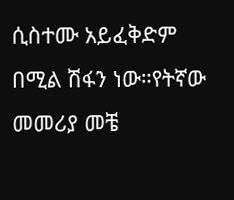ሲስተሙ አይፈቅድም በሚል ሽፋን ነው።የትኛው መመሪያ መቼ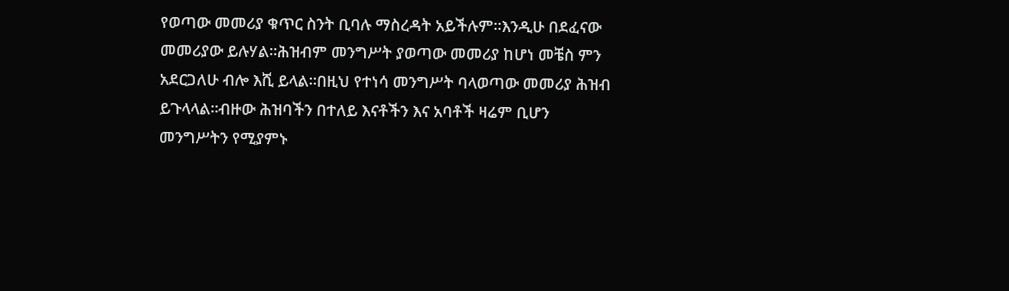የወጣው መመሪያ ቁጥር ስንት ቢባሉ ማስረዳት አይችሉም።እንዲሁ በደፈናው መመሪያው ይሉሃል።ሕዝብም መንግሥት ያወጣው መመሪያ ከሆነ መቼስ ምን አደርጋለሁ ብሎ እሺ ይላል።በዚህ የተነሳ መንግሥት ባላወጣው መመሪያ ሕዝብ ይጉላላል።ብዙው ሕዝባችን በተለይ እናቶችን እና አባቶች ዛሬም ቢሆን መንግሥትን የሚያምኑ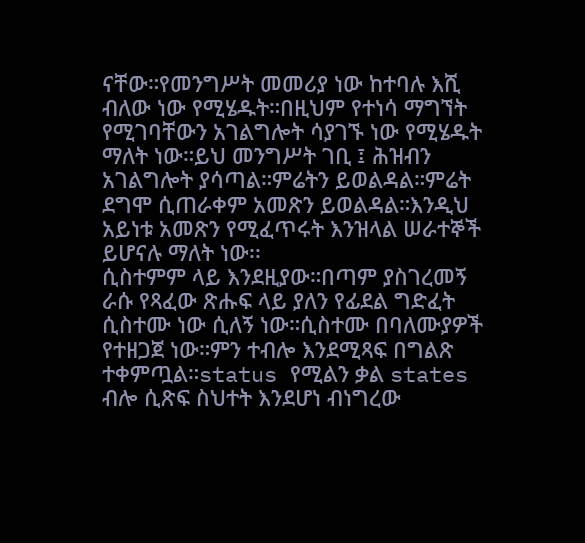ናቸው።የመንግሥት መመሪያ ነው ከተባሉ እሺ ብለው ነው የሚሄዱት።በዚህም የተነሳ ማግኘት የሚገባቸውን አገልግሎት ሳያገኙ ነው የሚሄዱት ማለት ነው።ይህ መንግሥት ገቢ ፤ ሕዝብን አገልግሎት ያሳጣል።ምሬትን ይወልዳል።ምሬት ደግሞ ሲጠራቀም አመጽን ይወልዳል።እንዲህ አይነቱ አመጽን የሚፈጥሩት እንዝላል ሠራተኞች ይሆናሉ ማለት ነው፡፡
ሲስተምም ላይ እንደዚያው።በጣም ያስገረመኝ ራሱ የጻፈው ጽሑፍ ላይ ያለን የፊደል ግድፈት ሲስተሙ ነው ሲለኝ ነው።ሲስተሙ በባለሙያዎች የተዘጋጀ ነው።ምን ተብሎ እንደሚጻፍ በግልጽ ተቀምጧል።status የሚልን ቃል states ብሎ ሲጽፍ ስህተት እንደሆነ ብነግረው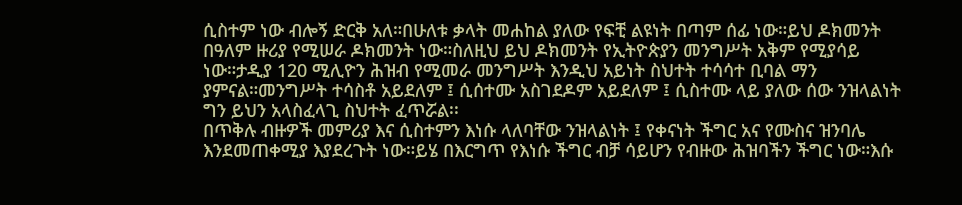ሲስተም ነው ብሎኝ ድርቅ አለ።በሁለቱ ቃላት መሐከል ያለው የፍቺ ልዩነት በጣም ሰፊ ነው።ይህ ዶክመንት በዓለም ዙሪያ የሚሠራ ዶክመንት ነው።ስለዚህ ይህ ዶክመንት የኢትዮጵያን መንግሥት አቅም የሚያሳይ ነው።ታዲያ 120 ሚሊዮን ሕዝብ የሚመራ መንግሥት እንዲህ አይነት ስህተት ተሳሳተ ቢባል ማን ያምናል።መንግሥት ተሳስቶ አይደለም ፤ ሲሰተሙ አስገደዶም አይደለም ፤ ሲስተሙ ላይ ያለው ሰው ንዝላልነት ግን ይህን አላስፈላጊ ስህተት ፈጥሯል፡፡
በጥቅሉ ብዙዎች መምሪያ እና ሲስተምን እነሱ ላለባቸው ንዝላልነት ፤ የቀናነት ችግር አና የሙስና ዝንባሌ እንደመጠቀሚያ እያደረጉት ነው።ይሄ በእርግጥ የእነሱ ችግር ብቻ ሳይሆን የብዙው ሕዝባችን ችግር ነው።እሱ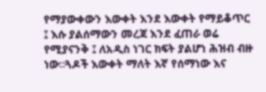የማያውቀውን እውቀት እንደ እውቀት የማይቆጥር ፤ እሱ ያልሰማውን መረጃ እንደ ፈጠራ ወሬ የሚያናንቅ ፤ ለአዲስ ነገር ክፍት ያልሆነ ሕዝብ ብዙ ነው።ጓዶች እውቀት ማለት እኛ የሰማነው እና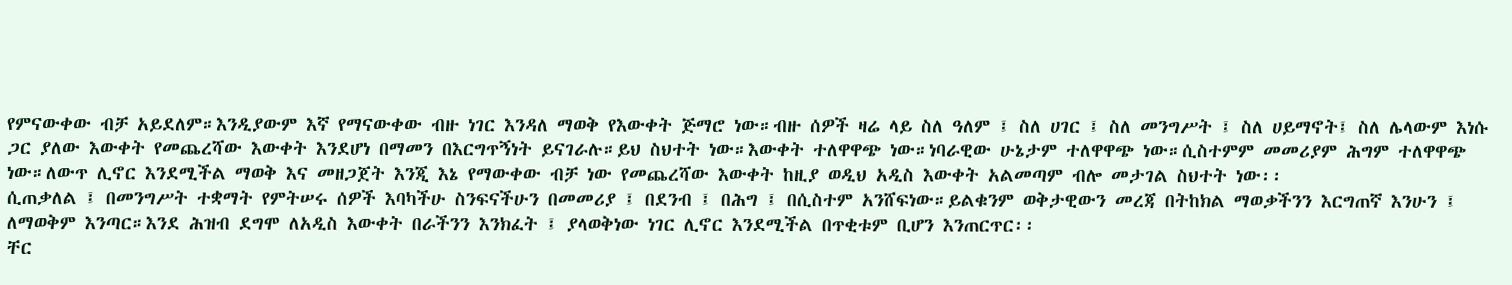የምናውቀው ብቻ አይደለም።እንዲያውም እኛ የማናውቀው ብዙ ነገር እንዳለ ማወቅ የእውቀት ጅማሮ ነው።ብዙ ሰዎች ዛሬ ላይ ስለ ዓለም ፤ ስለ ሀገር ፤ ስለ መንግሥት ፤ ስለ ሀይማኖት፤ ስለ ሌላውም እነሱ ጋር ያለው እውቀት የመጨረሻው እውቀት እንደሆነ በማመን በእርግጥኝነት ይናገራሉ።ይህ ስህተት ነው።እውቀት ተለዋዋጭ ነው።ነባራዊው ሁኔታም ተለዋዋጭ ነው።ሲስተምም መመሪያም ሕግም ተለዋዋጭ ነው።ለውጥ ሊኖር እንደሚችል ማወቅ እና መዘጋጀት እንጂ እኔ የማውቀው ብቻ ነው የመጨረሻው እውቀት ከዚያ ወዲህ አዲስ እውቀት አልመጣም ብሎ መታገል ስህተት ነው፡፡
ሲጠቃለል ፤ በመንግሥት ተቋማት የምትሠሩ ሰዎች እባካችሁ ስንፍናችሁን በመመሪያ ፤ በደንብ ፤ በሕግ ፤ በሲስተም አንሸፍነው።ይልቁንም ወቅታዊውን መረጃ በትከክል ማወቃችንን እርግጠኛ እንሁን ፤ ለማወቅም እንጣር።እንደ ሕዝብ ደግሞ ለአዲስ እውቀት በራችንን እንክፈት ፤ ያላወቅነው ነገር ሊኖር እንደሚችል በጥቂቱም ቢሆን እንጠርጥር፡፡
ቸር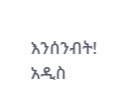እንሰንብት!
አዲስ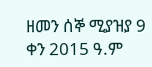ዘመን ሰኞ ሚያዝያ 9 ቀን 2015 ዓ.ም